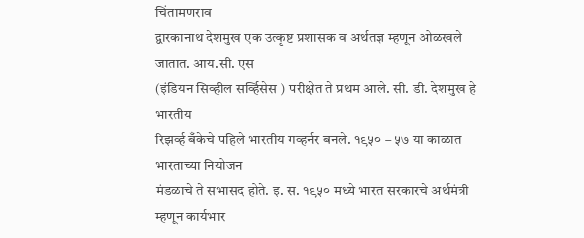चिंतामणराव
द्वारकानाथ देशमुख एक उत्कृष्ट प्रशासक व अर्थतज्ञ म्हणून ओळखले जातात. आय.सी. एस
(इंडियन सिव्हील सर्व्हिसेस ) परीक्षेत ते प्रथम आले. सी. डी. देशमुख हे भारतीय
रिझर्व्ह बँकेचे पहिले भारतीय गव्हर्नर बनले. १९५० – ५७ या काळात भारताच्या नियोजन
मंडळाचे ते सभासद होते. इ. स. १९५० मध्ये भारत सरकारचे अर्थमंत्री म्हणून कार्यभार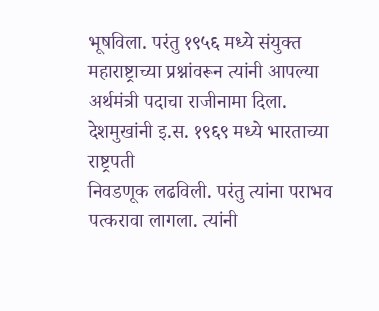भूषविला. परंतु १९५६ मध्ये संयुक्त महाराष्ट्राच्या प्रश्नांवरून त्यांनी आपल्या
अर्थमंत्री पदाचा राजीनामा दिला. देशमुखांनी इ.स. १९६९ मध्ये भारताच्या राष्ट्रपती
निवडणूक लढविली. परंतु त्यांना पराभव पत्करावा लागला. त्यांनी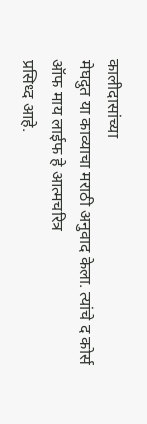कालीदासांच्या
मेघदुत या काव्याचा मराठी अनुवाद केला. त्यांचे द कोर्स ऑफ माय लाईफ हे आत्मचरित्र
प्रसिध्द आहे.